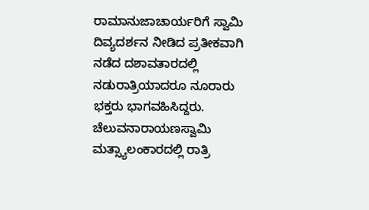ರಾಮಾನುಜಾಚಾರ್ಯರಿಗೆ ಸ್ವಾಮಿ ದಿವ್ಯದರ್ಶನ ನೀಡಿದ ಪ್ರತೀಕವಾಗಿ ನಡೆದ ದಶಾವತಾರದಲ್ಲಿ ನಡುರಾತ್ರಿಯಾದರೂ ನೂರಾರು ಭಕ್ತರು ಭಾಗವಹಿಸಿದ್ದರು. ಚೆಲುವನಾರಾಯಣಸ್ವಾಮಿ ಮತ್ಸ್ಯಾಲಂಕಾರದಲ್ಲಿ ರಾತ್ರಿ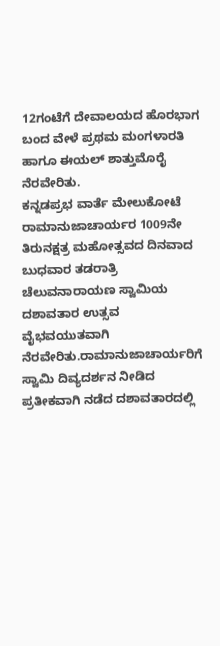12ಗಂಟೆಗೆ ದೇವಾಲಯದ ಹೊರಭಾಗ ಬಂದ ವೇಳೆ ಪ್ರಥಮ ಮಂಗಳಾರತಿ ಹಾಗೂ ಈಯಲ್ ಶಾತ್ತುಮೊರೈ ನೆರವೇರಿತು.
ಕನ್ನಡಪ್ರಭ ವಾರ್ತೆ ಮೇಲುಕೋಟೆ
ರಾಮಾನುಜಾಚಾರ್ಯರ 1009ನೇ ತಿರುನಕ್ಷತ್ರ ಮಹೋತ್ಸವದ ದಿನವಾದ ಬುಧವಾರ ತಡರಾತ್ರಿ ಚೆಲುವನಾರಾಯಣ ಸ್ವಾಮಿಯ ದಶಾವತಾರ ಉತ್ಸವ ವೈಭವಯುತವಾಗಿ ನೆರವೇರಿತು.ರಾಮಾನುಜಾಚಾರ್ಯರಿಗೆ ಸ್ವಾಮಿ ದಿವ್ಯದರ್ಶನ ನೀಡಿದ ಪ್ರತೀಕವಾಗಿ ನಡೆದ ದಶಾವತಾರದಲ್ಲಿ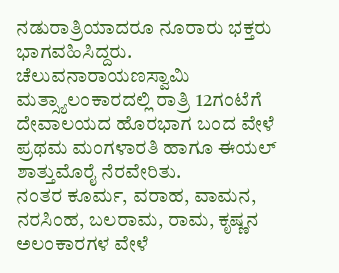ನಡುರಾತ್ರಿಯಾದರೂ ನೂರಾರು ಭಕ್ತರು ಭಾಗವಹಿಸಿದ್ದರು. ಚೆಲುವನಾರಾಯಣಸ್ವಾಮಿ ಮತ್ಸ್ಯಾಲಂಕಾರದಲ್ಲಿ ರಾತ್ರಿ 12ಗಂಟೆಗೆ ದೇವಾಲಯದ ಹೊರಭಾಗ ಬಂದ ವೇಳೆ ಪ್ರಥಮ ಮಂಗಳಾರತಿ ಹಾಗೂ ಈಯಲ್ ಶಾತ್ತುಮೊರೈ ನೆರವೇರಿತು.
ನಂತರ ಕೂರ್ಮ, ವರಾಹ, ವಾಮನ, ನರಸಿಂಹ, ಬಲರಾಮ, ರಾಮ, ಕೃಷ್ಣನ ಅಲಂಕಾರಗಳ ವೇಳೆ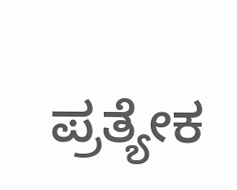ಪ್ರತ್ಯೇಕ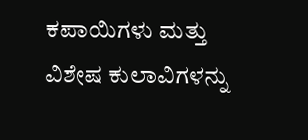ಕಪಾಯಿಗಳು ಮತ್ತು ವಿಶೇಷ ಕುಲಾವಿಗಳನ್ನು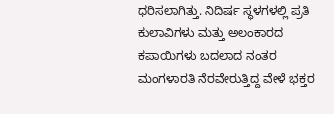ಧರಿಸಲಾಗಿತ್ತು. ನಿದಿರ್ಷ ಸ್ಥಳಗಳಲ್ಲಿ ಪ್ರತಿ ಕುಲಾವಿಗಳು ಮತ್ತು ಅಲಂಕಾರದ ಕಪಾಯಿಗಳು ಬದಲಾದ ನಂತರ ಮಂಗಳಾರತಿ ನೆರವೇರುತ್ತಿದ್ದ ವೇಳೆ ಭಕ್ತರ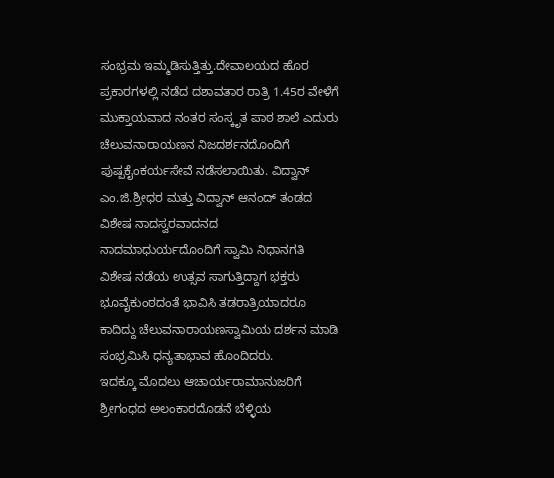ಸಂಭ್ರಮ ಇಮ್ಮಡಿಸುತ್ತಿತ್ತು.ದೇವಾಲಯದ ಹೊರ ಪ್ರಕಾರಗಳಲ್ಲಿ ನಡೆದ ದಶಾವತಾರ ರಾತ್ರಿ 1.45ರ ವೇಳೆಗೆ ಮುಕ್ತಾಯವಾದ ನಂತರ ಸಂಸ್ಕೃತ ಪಾಠ ಶಾಲೆ ಎದುರು ಚೆಲುವನಾರಾಯಣನ ನಿಜದರ್ಶನದೊಂದಿಗೆ ಪುಷ್ಪಕೈಂಕರ್ಯಸೇವೆ ನಡೆಸಲಾಯಿತು. ವಿದ್ವಾನ್ ಎಂ.ಜಿ.ಶ್ರೀಧರ ಮತ್ತು ವಿದ್ವಾನ್ ಆನಂದ್ ತಂಡದ ವಿಶೇಷ ನಾದಸ್ವರವಾದನದ ನಾದಮಾಧುರ್ಯದೊಂದಿಗೆ ಸ್ವಾಮಿ ನಿಧಾನಗತಿ ವಿಶೇಷ ನಡೆಯ ಉತ್ಸವ ಸಾಗುತ್ತಿದ್ದಾಗ ಭಕ್ತರು ಭೂವೈಕುಂಠದಂತೆ ಭಾವಿಸಿ ತಡರಾತ್ರಿಯಾದರೂ ಕಾದಿದ್ದು ಚೆಲುವನಾರಾಯಣಸ್ವಾಮಿಯ ದರ್ಶನ ಮಾಡಿ ಸಂಭ್ರಮಿಸಿ ಧನ್ಯತಾಭಾವ ಹೊಂದಿದರು.
ಇದಕ್ಕೂ ಮೊದಲು ಆಚಾರ್ಯರಾಮಾನುಜರಿಗೆ ಶ್ರೀಗಂಧದ ಅಲಂಕಾರದೊಡನೆ ಬೆಳ್ಳಿಯ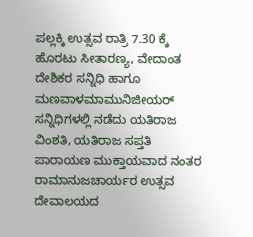ಪಲ್ಲಕ್ಕಿ ಉತ್ಸವ ರಾತ್ರಿ 7.30 ಕ್ಕೆ ಹೊರಟು ಸೀತಾರಣ್ಯ, ವೇದಾಂತ ದೇಶಿಕರ ಸನ್ನಿಧಿ ಹಾಗೂ ಮಣವಾಳಮಾಮುನಿಜೀಯರ್ ಸನ್ನಿಧಿಗಳಲ್ಲಿ ನಡೆದು ಯತಿರಾಜ ವಿಂಶತಿ, ಯತಿರಾಜ ಸಪ್ತತಿ ಪಾರಾಯಣ ಮುಕ್ತಾಯವಾದ ನಂತರ ರಾಮಾನುಜಚಾರ್ಯರ ಉತ್ಸವ ದೇವಾಲಯದ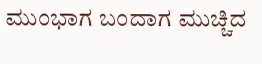ಮುಂಭಾಗ ಬಂದಾಗ ಮುಚ್ಚಿದ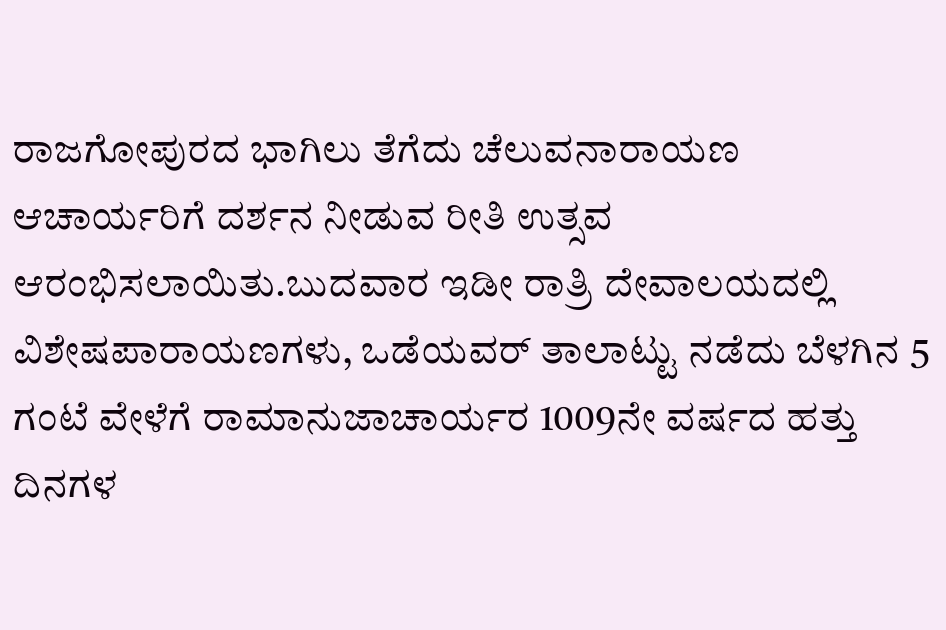ರಾಜಗೋಪುರದ ಭಾಗಿಲು ತೆಗೆದು ಚೆಲುವನಾರಾಯಣ ಆಚಾರ್ಯರಿಗೆ ದರ್ಶನ ನೀಡುವ ರೀತಿ ಉತ್ಸವ ಆರಂಭಿಸಲಾಯಿತು.ಬುದವಾರ ಇಡೀ ರಾತ್ರಿ ದೇವಾಲಯದಲ್ಲಿ ವಿಶೇಷಪಾರಾಯಣಗಳು, ಒಡೆಯವರ್ ತಾಲಾಟ್ಟು ನಡೆದು ಬೆಳಗಿನ 5 ಗಂಟೆ ವೇಳೆಗೆ ರಾಮಾನುಜಾಚಾರ್ಯರ 1009ನೇ ವರ್ಷದ ಹತ್ತು ದಿನಗಳ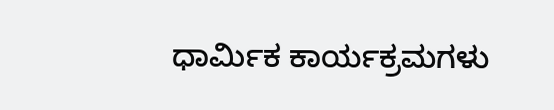ಧಾರ್ಮಿಕ ಕಾರ್ಯಕ್ರಮಗಳು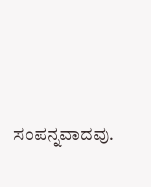ಸಂಪನ್ನವಾದವು.